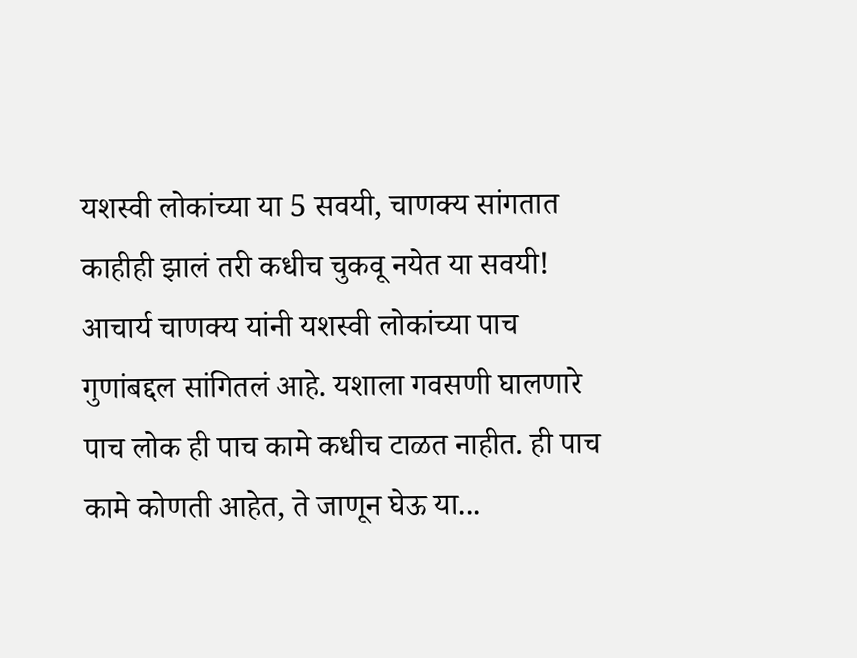यशस्वी लोकांच्या या 5 सवयी, चाणक्य सांगतात काहीही झालं तरी कधीच चुकवू नयेत या सवयी!
आचार्य चाणक्य यांनी यशस्वी लोकांच्या पाच गुणांबद्दल सांगितलं आहे. यशाला गवसणी घालणारे पाच लोक ही पाच कामे कधीच टाळत नाहीत. ही पाच कामे कोणती आहेत, ते जाणून घेऊ या...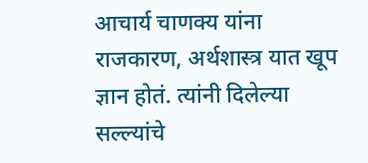आचार्य चाणक्य यांना राजकारण, अर्थशास्त्र यात खूप ज्ञान होतं. त्यांनी दिलेल्या सल्ल्यांचे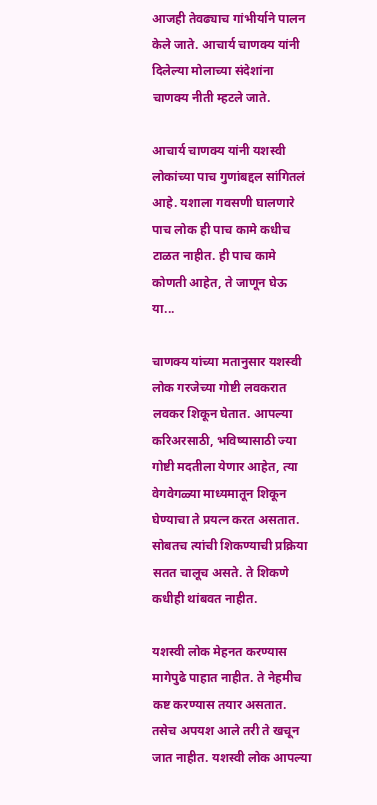आजही तेवढ्याच गांभीर्याने पालन केले जाते. आचार्य चाणक्य यांनी दिलेल्या मोलाच्या संदेशांना चाणक्य नीती म्हटले जाते.

आचार्य चाणक्य यांनी यशस्वी लोकांच्या पाच गुणांबद्दल सांगितलं आहे. यशाला गवसणी घालणारे पाच लोक ही पाच कामे कधीच टाळत नाहीत. ही पाच कामे कोणती आहेत, ते जाणून घेऊ या...

चाणक्य यांच्या मतानुसार यशस्वी लोक गरजेच्या गोष्टी लवकरात लवकर शिकून घेतात. आपल्या करिअरसाठी, भविष्यासाठी ज्या गोष्टी मदतीला येणार आहेत, त्या वेगवेगळ्या माध्यमातून शिकून घेण्याचा ते प्रयत्न करत असतात. सोबतच त्यांची शिकण्याची प्रक्रिया सतत चालूच असते. ते शिकणे कधीही थांबवत नाहीत.

यशस्वी लोक मेहनत करण्यास मागेपुढे पाहात नाहीत. ते नेहमीच कष्ट करण्यास तयार असतात. तसेच अपयश आले तरी ते खचून जात नाहीत. यशस्वी लोक आपल्या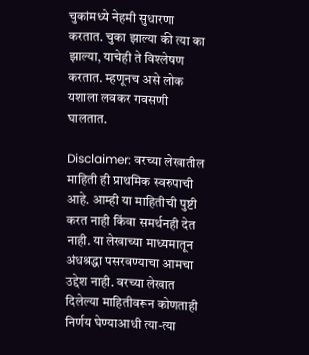चुकांमध्ये नेहमी सुधारणा करतात. चुका झाल्या की त्या का झाल्या, याचेही ते विश्लेषण करतात. म्हणूनच असे लोक यशाला लवकर गवसणी घालतात.

Disclaimer: वरच्या लेखातील माहिती ही प्राथमिक स्वरुपाची आहे. आम्ही या माहितीची पुष्टी करत नाही किंवा समर्थनही देत नाही. या लेखाच्या माध्यमातून अंधश्रद्धा पसरवण्याचा आमचा उद्देश नाही. वरच्या लेखात दिलेल्या माहितीवरून कोणताही निर्णय घेण्याआधी त्या-त्या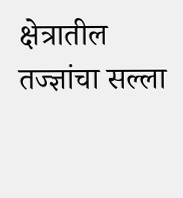क्षेत्रातील तज्ज्ञांचा सल्ला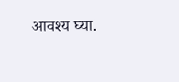आवश्य घ्या.